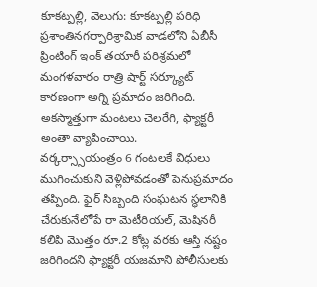కూకట్పల్లి, వెలుగు: కూకట్పల్లి పరిధి ప్రశాంతినగర్పారిశ్రామిక వాడలోని ఏబీసీ ప్రింటింగ్ ఇంక్ తయారీ పరిశ్రమలో మంగళవారం రాత్రి షార్ట్ సర్క్యూట్ కారణంగా అగ్ని ప్రమాదం జరిగింది. అకస్మాత్తుగా మంటలు చెలరేగి, ఫ్యాక్టరీ అంతా వ్యాపించాయి.
వర్కర్స్సాయంత్రం 6 గంటలకే విధులు ముగించుకుని వెళ్లిపోవడంతో పెనుప్రమాదం తప్పింది. ఫైర్ సిబ్బంది సంఘటన స్థలానికి చేరుకునేలోపే రా మెటీరియల్, మెషినరీ కలిపి మొత్తం రూ.2 కోట్ల వరకు ఆస్తి నష్టం జరిగిందని ఫ్యాక్టరీ యజమాని పోలీసులకు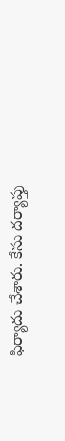ఫిర్యాదు చేశారు. కేసు దర్యాప్తు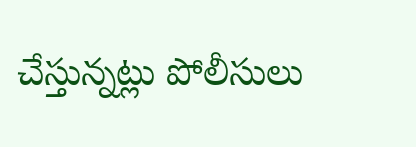చేస్తున్నట్లు పోలీసులు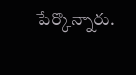పేర్కొన్నారు.